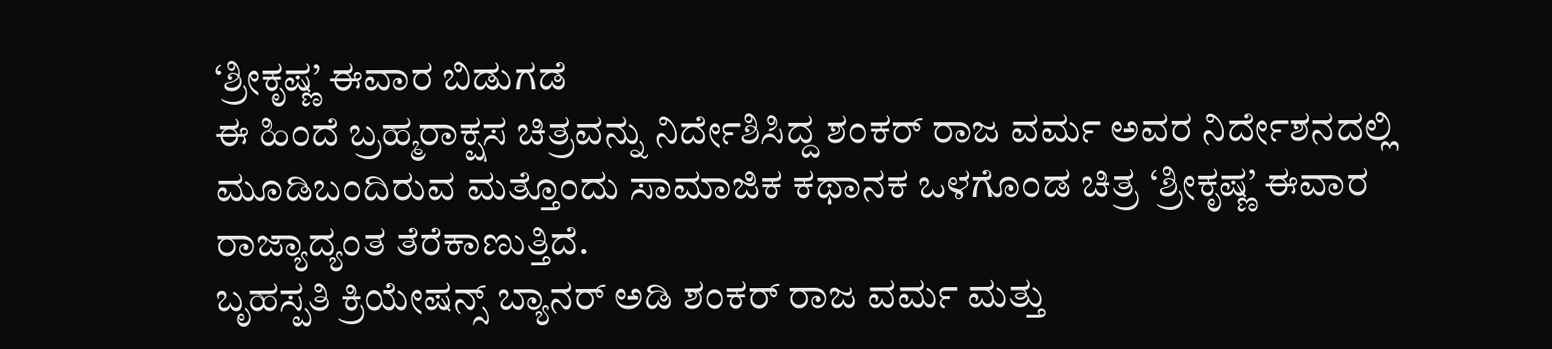‘ಶ್ರೀಕೃಷ್ಣ’ ಈವಾರ ಬಿಡುಗಡೆ
ಈ ಹಿಂದೆ ಬ್ರಹ್ಮರಾಕ್ಷಸ ಚಿತ್ರವನ್ನು ನಿರ್ದೇಶಿಸಿದ್ದ ಶಂಕರ್ ರಾಜ ವರ್ಮ ಅವರ ನಿರ್ದೇಶನದಲ್ಲಿ ಮೂಡಿಬಂದಿರುವ ಮತ್ತೊಂದು ಸಾಮಾಜಿಕ ಕಥಾನಕ ಒಳಗೊಂಡ ಚಿತ್ರ ‘ಶ್ರೀಕೃಷ್ಣ’ ಈವಾರ ರಾಜ್ಯಾದ್ಯಂತ ತೆರೆಕಾಣುತ್ತಿದೆ.
ಬೃಹಸ್ಪತಿ ಕ್ರಿಯೇಷನ್ಸ್ ಬ್ಯಾನರ್ ಅಡಿ ಶಂಕರ್ ರಾಜ ವರ್ಮ ಮತ್ತು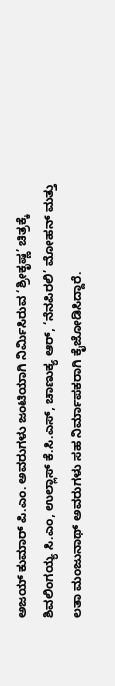ಅಜಯ್ ಕುಮಾರ್ ಪಿ.ಎಂ. ಅವರುಗಳು ಜಂಟಿಯಾಗಿ ನಿರ್ಮಿಸಿರುವ ‘ಶ್ರೀಕೃಷ್ಣ’ ಚಿತ್ರಕ್ಕೆ ಶಿವಲಿಂಗಯ್ಯ ಸಿ.ಎಂ, ಉಲ್ಲಾಸ್ ಕೆ.ಸಿ.ಎಸ್, ಚಾಣುಕ್ಯ ಆರ್, ‘ನೆನಪಿರಲಿ’ ಮೋಹನ್ ಮತ್ತು ಲತಾ ಮಂಜುನಾಥ್ ಅವರುಗಳು ಸಹ ನಿರ್ಮಾಪಕರಾಗಿ ಕೈಜೋಡಿಸಿದ್ದಾರೆ.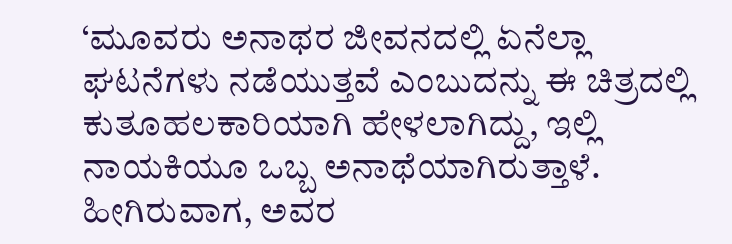‘ಮೂವರು ಅನಾಥರ ಜೀವನದಲ್ಲಿ ಏನೆಲ್ಲಾ ಘಟನೆಗಳು ನಡೆಯುತ್ತವೆ ಎಂಬುದನ್ನು ಈ ಚಿತ್ರದಲ್ಲಿ ಕುತೂಹಲಕಾರಿಯಾಗಿ ಹೇಳಲಾಗಿದ್ದು, ಇಲ್ಲಿ ನಾಯಕಿಯೂ ಒಬ್ಬ ಅನಾಥೆಯಾಗಿರುತ್ತಾಳೆ. ಹೀಗಿರುವಾಗ, ಅವರ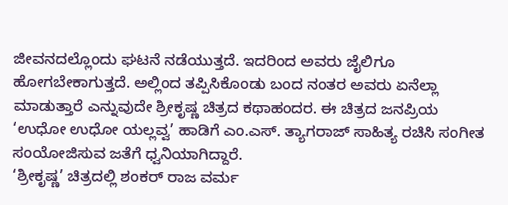ಜೀವನದಲ್ಲೊಂದು ಘಟನೆ ನಡೆಯುತ್ತದೆ. ಇದರಿಂದ ಅವರು ಜೈಲಿಗೂ ಹೋಗಬೇಕಾಗುತ್ತದೆ. ಅಲ್ಲಿಂದ ತಪ್ಪಿಸಿಕೊಂಡು ಬಂದ ನಂತರ ಅವರು ಏನೆಲ್ಲಾ ಮಾಡುತ್ತಾರೆ ಎನ್ನುವುದೇ ಶ್ರೀಕೃಷ್ಣ ಚಿತ್ರದ ಕಥಾಹಂದರ. ಈ ಚಿತ್ರದ ಜನಪ್ರಿಯ ‘ಉಧೋ ಉಧೋ ಯಲ್ಲವ್ವ’ ಹಾಡಿಗೆ ಎಂ.ಎಸ್. ತ್ಯಾಗರಾಜ್ ಸಾಹಿತ್ಯ ರಚಿಸಿ ಸಂಗೀತ ಸಂಯೋಜಿಸುವ ಜತೆಗೆ ಧ್ವನಿಯಾಗಿದ್ದಾರೆ.
‘ಶ್ರೀಕೃಷ್ಣ’ ಚಿತ್ರದಲ್ಲಿ ಶಂಕರ್ ರಾಜ ವರ್ಮ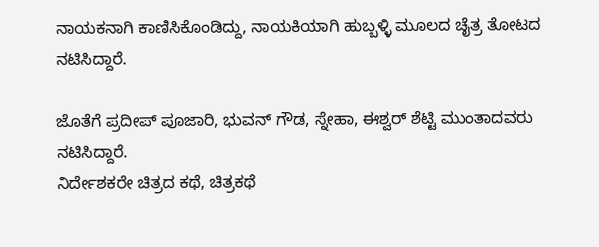ನಾಯಕನಾಗಿ ಕಾಣಿಸಿಕೊಂಡಿದ್ದು, ನಾಯಕಿಯಾಗಿ ಹುಬ್ಬಳ್ಳಿ ಮೂಲದ ಚೈತ್ರ ತೋಟದ ನಟಿಸಿದ್ದಾರೆ.

ಜೊತೆಗೆ ಪ್ರದೀಪ್ ಪೂಜಾರಿ, ಭುವನ್ ಗೌಡ, ಸ್ನೇಹಾ, ಈಶ್ವರ್ ಶೆಟ್ಟಿ ಮುಂತಾದವರು ನಟಿಸಿದ್ದಾರೆ.
ನಿರ್ದೇಶಕರೇ ಚಿತ್ರದ ಕಥೆ, ಚಿತ್ರಕಥೆ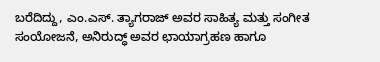ಬರೆದಿದ್ದು, ಎಂ.ಎಸ್. ತ್ಯಾಗರಾಜ್ ಅವರ ಸಾಹಿತ್ಯ ಮತ್ತು ಸಂಗೀತ ಸಂಯೋಜನೆ, ಅನಿರುದ್ಧ್ ಅವರ ಛಾಯಾಗ್ರಹಣ ಹಾಗೂ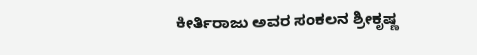ಕೀರ್ತಿರಾಜು ಅವರ ಸಂಕಲನ ಶ್ರೀಕೃಷ್ಣ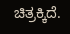ಚಿತ್ರಕ್ಕಿದೆ.